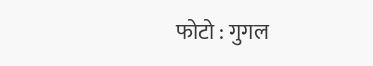फोटो : गुगल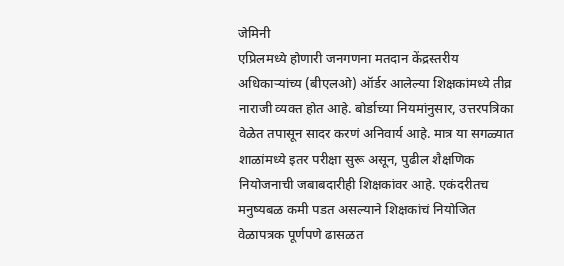जेमिनी
एप्रिलमध्ये होणारी जनगणना मतदान केंद्रस्तरीय अधिकाऱ्यांच्य (बीएलओ) ऑर्डर आलेल्या शिक्षकांमध्ये तीव्र नाराजी व्यक्त होत आहे. बोर्डाच्या नियमांनुसार, उत्तरपत्रिका वेळेत तपासून सादर करणं अनिवार्य आहे. मात्र या सगळ्यात शाळांमध्ये इतर परीक्षा सुरू असून, पुढील शैक्षणिक नियोजनाची जबाबदारीही शिक्षकांवर आहे. एकंदरीतच मनुष्यबळ कमी पडत असल्याने शिक्षकांचं नियोजित वेळापत्रक पूर्णपणे ढासळत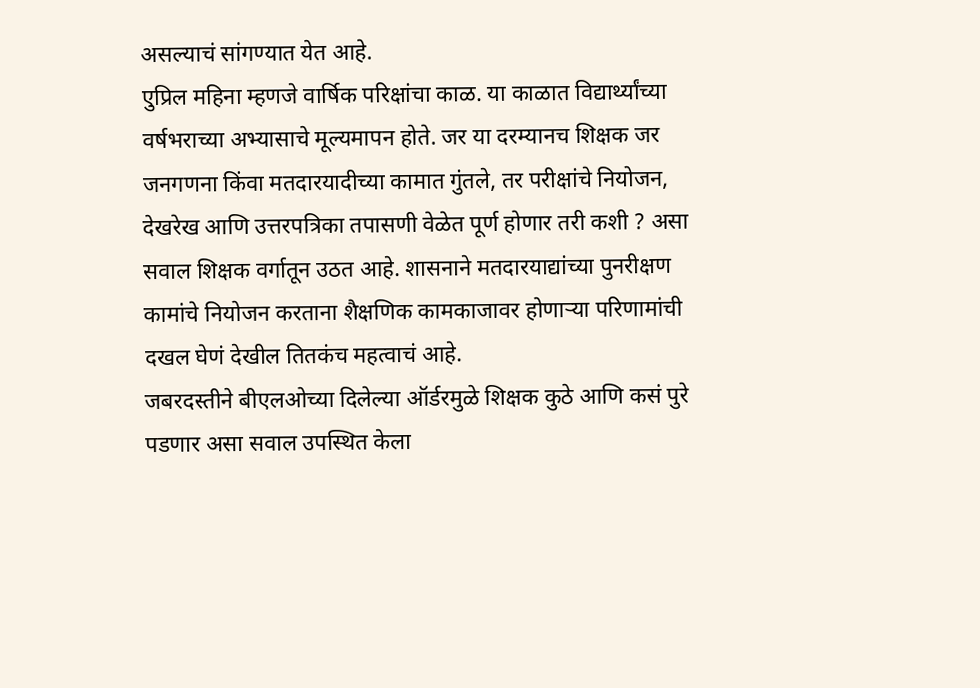असल्याचं सांगण्यात येत आहे.
एुप्रिल महिना म्हणजे वार्षिक परिक्षांचा काळ. या काळात विद्यार्थ्यांच्या वर्षभराच्या अभ्यासाचे मूल्यमापन होते. जर या दरम्यानच शिक्षक जर जनगणना किंवा मतदारयादीच्या कामात गुंतले, तर परीक्षांचे नियोजन, देखरेख आणि उत्तरपत्रिका तपासणी वेळेत पूर्ण होणार तरी कशी ? असा सवाल शिक्षक वर्गातून उठत आहे. शासनाने मतदारयाद्यांच्या पुनरीक्षण कामांचे नियोजन करताना शैक्षणिक कामकाजावर होणाऱ्या परिणामांची दखल घेणं देखील तितकंच महत्वाचं आहे.
जबरदस्तीने बीएलओच्या दिलेल्या ऑर्डरमुळे शिक्षक कुठे आणि कसं पुरे पडणार असा सवाल उपस्थित केला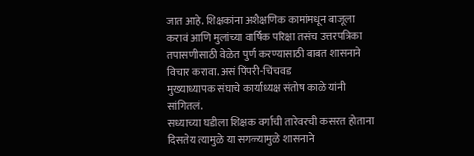जात आहे. शिक्षकांना अशैक्षणिक कामांमधून बाजूला करावं आणि मुलांच्या वार्षिक परिक्षा तसंच उत्तरपत्रिका तपासणीसाठी वेळेत पुर्ण करण्यासाठी बाबत शासनाने विचार करावा. असं पिंपरी-चिंचवड
मुख्याध्यापक संघाचे कार्याध्यक्ष संतोष काळे यांनी सांगितलं.
सध्याच्या घडीला शिक्षक वर्गाची तारेवरची कसरत होताना दिसतेय त्यामुळे या सगळ्यामुळे शासनाने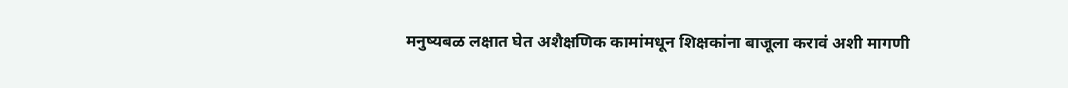मनुष्यबळ लक्षात घेत अशैक्षणिक कामांमधून शिक्षकांना बाजूला करावं अशी मागणी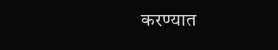करण्यात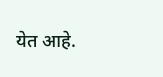येत आहे.